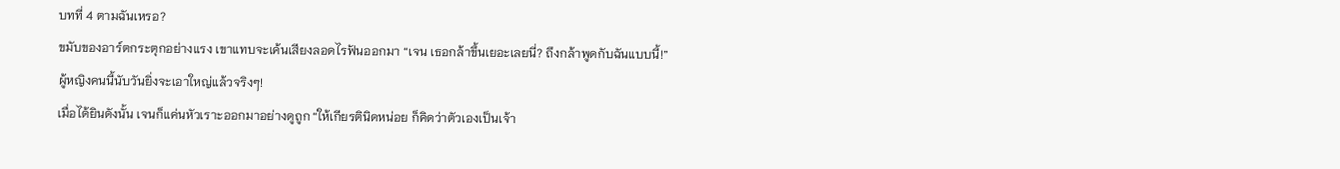บทที่ 4 ตามฉันเหรอ?
ขมับของอาร์ตกระตุกอย่างแรง เขาแทบจะเค้นเสียงลอดไรฟันออกมา “เจน เธอกล้าขึ้นเยอะเลยนี่? ถึงกล้าพูดกับฉันแบบนี้!”
ผู้หญิงคนนี้นับวันยิ่งจะเอาใหญ่แล้วจริงๆ!
เมื่อได้ยินดังนั้น เจนก็แค่นหัวเราะออกมาอย่างดูถูก “ให้เกียรตินิดหน่อย ก็คิดว่าตัวเองเป็นเจ้า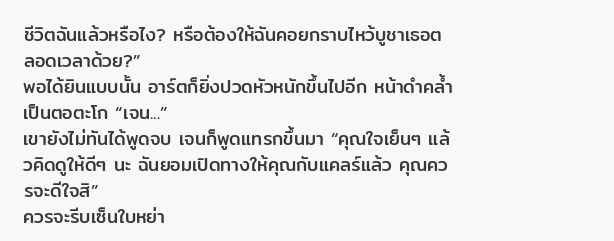ชีวิตฉันแล้วหรือไง? หรือต้องให้ฉันคอยกราบไหว้บูชาเธอตลอดเวลาด้วย?”
พอได้ยินแบบนั้น อาร์ตก็ยิ่งปวดหัวหนักขึ้นไปอีก หน้าดำคล้ำเป็นตอตะโก “เจน...”
เขายังไม่ทันได้พูดจบ เจนก็พูดแทรกขึ้นมา “คุณใจเย็นๆ แล้วคิดดูให้ดีๆ นะ ฉันยอมเปิดทางให้คุณกับแคลร์แล้ว คุณควรจะดีใจสิ”
ควรจะรีบเซ็นใบหย่า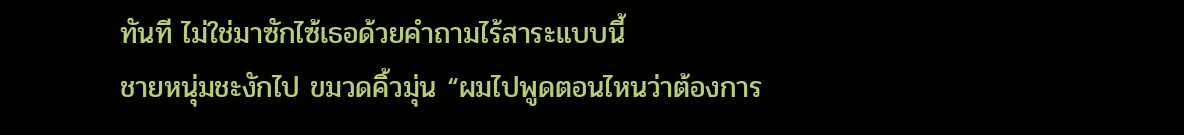ทันที ไม่ใช่มาซักไซ้เธอด้วยคำถามไร้สาระแบบนี้
ชายหนุ่มชะงักไป ขมวดคิ้วมุ่น “ผมไปพูดตอนไหนว่าต้องการ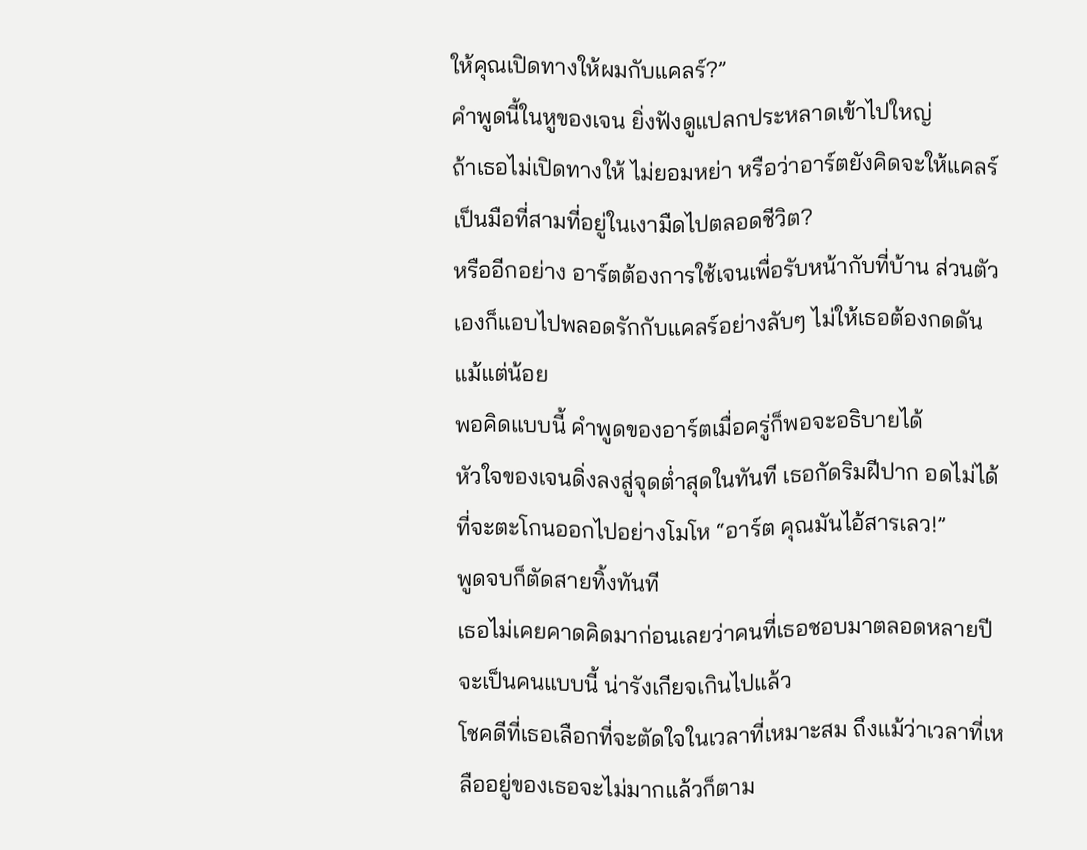ให้คุณเปิดทางให้ผมกับแคลร์?”
คำพูดนี้ในหูของเจน ยิ่งฟังดูแปลกประหลาดเข้าไปใหญ่
ถ้าเธอไม่เปิดทางให้ ไม่ยอมหย่า หรือว่าอาร์ตยังคิดจะให้แคลร์เป็นมือที่สามที่อยู่ในเงามืดไปตลอดชีวิต?
หรืออีกอย่าง อาร์ตต้องการใช้เจนเพื่อรับหน้ากับที่บ้าน ส่วนตัวเองก็แอบไปพลอดรักกับแคลร์อย่างลับๆ ไม่ให้เธอต้องกดดันแม้แต่น้อย
พอคิดแบบนี้ คำพูดของอาร์ตเมื่อครู่ก็พอจะอธิบายได้
หัวใจของเจนดิ่งลงสู่จุดต่ำสุดในทันที เธอกัดริมฝีปาก อดไม่ได้ที่จะตะโกนออกไปอย่างโมโห “อาร์ต คุณมันไอ้สารเลว!”
พูดจบก็ตัดสายทิ้งทันที
เธอไม่เคยคาดคิดมาก่อนเลยว่าคนที่เธอชอบมาตลอดหลายปีจะเป็นคนแบบนี้ น่ารังเกียจเกินไปแล้ว
โชคดีที่เธอเลือกที่จะตัดใจในเวลาที่เหมาะสม ถึงแม้ว่าเวลาที่เหลืออยู่ของเธอจะไม่มากแล้วก็ตาม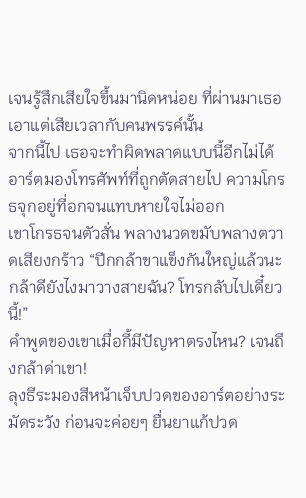เจนรู้สึกเสียใจขึ้นมานิดหน่อย ที่ผ่านมาเธอเอาแต่เสียเวลากับคนพรรค์นั้น
จากนี้ไป เธอจะทำผิดพลาดแบบนี้อีกไม่ได้
อาร์ตมองโทรศัพท์ที่ถูกตัดสายไป ความโกรธจุกอยู่ที่อกจนแทบหายใจไม่ออก
เขาโกรธจนตัวสั่น พลางนวดขมับพลางตวาดเสียงกร้าว “ปีกกล้าขาแข็งกันใหญ่แล้วนะ กล้าดียังไงมาวางสายฉัน? โทรกลับไปเดี๋ยวนี้!”
คำพูดของเขาเมื่อกี้มีปัญหาตรงไหน? เจนถึงกล้าด่าเขา!
ลุงธีระมองสีหน้าเจ็บปวดของอาร์ตอย่างระมัดระวัง ก่อนจะค่อยๆ ยื่นยาแก้ปวด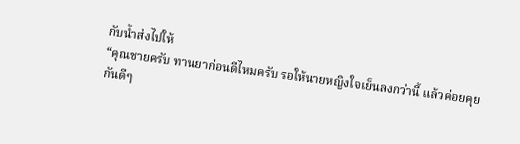กับน้ำส่งไปให้
“คุณชายครับ ทานยาก่อนดีไหมครับ รอให้นายหญิงใจเย็นลงกว่านี้ แล้วค่อยคุยกันดีๆ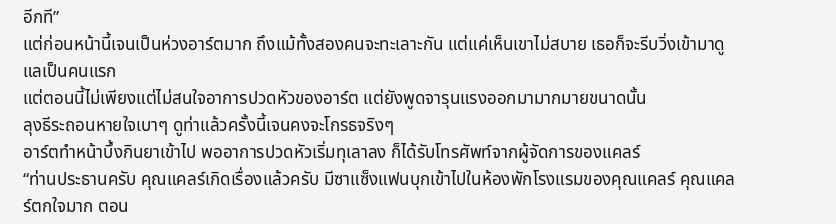อีกที”
แต่ก่อนหน้านี้เจนเป็นห่วงอาร์ตมาก ถึงแม้ทั้งสองคนจะทะเลาะกัน แต่แค่เห็นเขาไม่สบาย เธอก็จะรีบวิ่งเข้ามาดูแลเป็นคนแรก
แต่ตอนนี้ไม่เพียงแต่ไม่สนใจอาการปวดหัวของอาร์ต แต่ยังพูดจารุนแรงออกมามากมายขนาดนั้น
ลุงธีระถอนหายใจเบาๆ ดูท่าแล้วครั้งนี้เจนคงจะโกรธจริงๆ
อาร์ตทำหน้าบึ้งกินยาเข้าไป พออาการปวดหัวเริ่มทุเลาลง ก็ได้รับโทรศัพท์จากผู้จัดการของแคลร์
“ท่านประธานครับ คุณแคลร์เกิดเรื่องแล้วครับ มีซาแซ็งแฟนบุกเข้าไปในห้องพักโรงแรมของคุณแคลร์ คุณแคลร์ตกใจมาก ตอน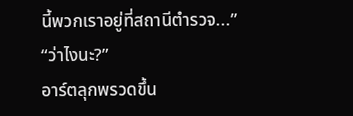นี้พวกเราอยู่ที่สถานีตำรวจ...”
“ว่าไงนะ?”
อาร์ตลุกพรวดขึ้น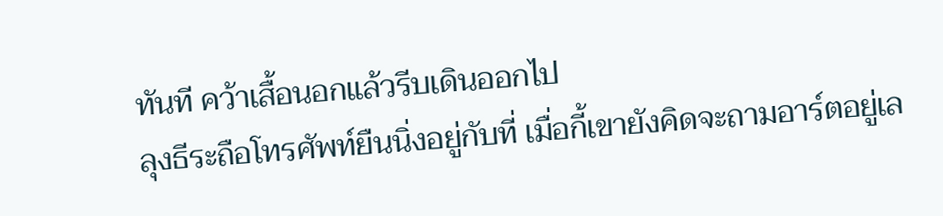ทันที คว้าเสื้อนอกแล้วรีบเดินออกไป
ลุงธีระถือโทรศัพท์ยืนนิ่งอยู่กับที่ เมื่อกี้เขายังคิดจะถามอาร์ตอยู่เล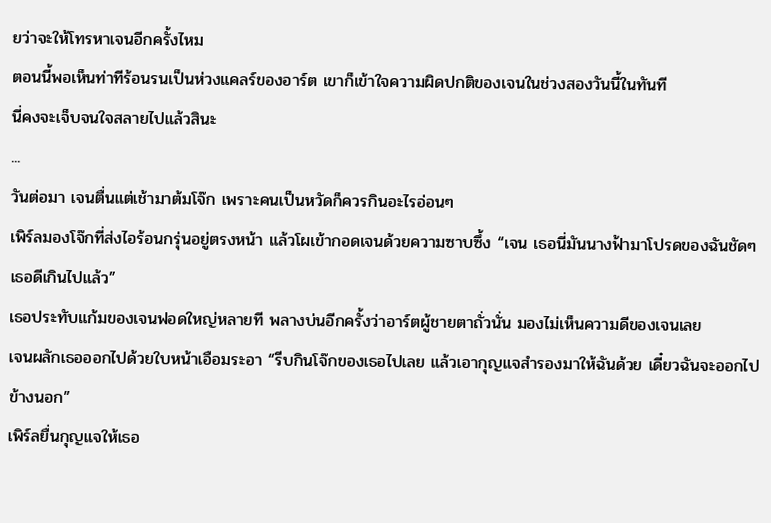ยว่าจะให้โทรหาเจนอีกครั้งไหม
ตอนนี้พอเห็นท่าทีร้อนรนเป็นห่วงแคลร์ของอาร์ต เขาก็เข้าใจความผิดปกติของเจนในช่วงสองวันนี้ในทันที
นี่คงจะเจ็บจนใจสลายไปแล้วสินะ
...
วันต่อมา เจนตื่นแต่เช้ามาต้มโจ๊ก เพราะคนเป็นหวัดก็ควรกินอะไรอ่อนๆ
เพิร์ลมองโจ๊กที่ส่งไอร้อนกรุ่นอยู่ตรงหน้า แล้วโผเข้ากอดเจนด้วยความซาบซึ้ง “เจน เธอนี่มันนางฟ้ามาโปรดของฉันชัดๆ เธอดีเกินไปแล้ว”
เธอประทับแก้มของเจนฟอดใหญ่หลายที พลางบ่นอีกครั้งว่าอาร์ตผู้ชายตาถั่วนั่น มองไม่เห็นความดีของเจนเลย
เจนผลักเธอออกไปด้วยใบหน้าเอือมระอา “รีบกินโจ๊กของเธอไปเลย แล้วเอากุญแจสำรองมาให้ฉันด้วย เดี๋ยวฉันจะออกไปข้างนอก”
เพิร์ลยื่นกุญแจให้เธอ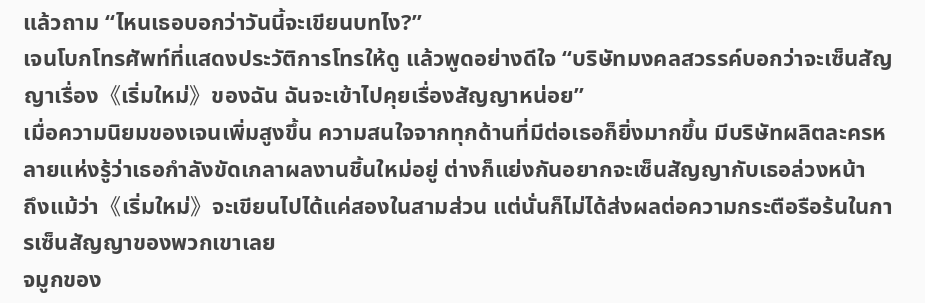แล้วถาม “ไหนเธอบอกว่าวันนี้จะเขียนบทไง?”
เจนโบกโทรศัพท์ที่แสดงประวัติการโทรให้ดู แล้วพูดอย่างดีใจ “บริษัทมงคลสวรรค์บอกว่าจะเซ็นสัญญาเรื่อง《เริ่มใหม่》ของฉัน ฉันจะเข้าไปคุยเรื่องสัญญาหน่อย”
เมื่อความนิยมของเจนเพิ่มสูงขึ้น ความสนใจจากทุกด้านที่มีต่อเธอก็ยิ่งมากขึ้น มีบริษัทผลิตละครหลายแห่งรู้ว่าเธอกำลังขัดเกลาผลงานชิ้นใหม่อยู่ ต่างก็แย่งกันอยากจะเซ็นสัญญากับเธอล่วงหน้า
ถึงแม้ว่า《เริ่มใหม่》จะเขียนไปได้แค่สองในสามส่วน แต่นั่นก็ไม่ได้ส่งผลต่อความกระตือรือร้นในการเซ็นสัญญาของพวกเขาเลย
จมูกของ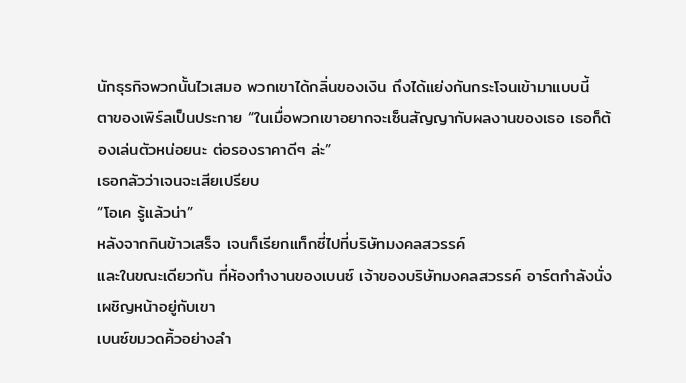นักธุรกิจพวกนั้นไวเสมอ พวกเขาได้กลิ่นของเงิน ถึงได้แย่งกันกระโจนเข้ามาแบบนี้
ตาของเพิร์ลเป็นประกาย “ในเมื่อพวกเขาอยากจะเซ็นสัญญากับผลงานของเธอ เธอก็ต้องเล่นตัวหน่อยนะ ต่อรองราคาดีๆ ล่ะ”
เธอกลัวว่าเจนจะเสียเปรียบ
“โอเค รู้แล้วน่า”
หลังจากกินข้าวเสร็จ เจนก็เรียกแท็กซี่ไปที่บริษัทมงคลสวรรค์
และในขณะเดียวกัน ที่ห้องทำงานของเบนซ์ เจ้าของบริษัทมงคลสวรรค์ อาร์ตกำลังนั่งเผชิญหน้าอยู่กับเขา
เบนซ์ขมวดคิ้วอย่างลำ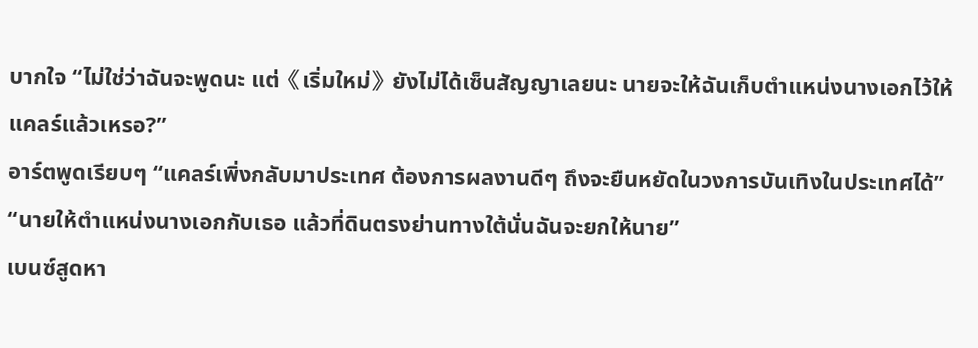บากใจ “ไม่ใช่ว่าฉันจะพูดนะ แต่《เริ่มใหม่》ยังไม่ได้เซ็นสัญญาเลยนะ นายจะให้ฉันเก็บตำแหน่งนางเอกไว้ให้แคลร์แล้วเหรอ?”
อาร์ตพูดเรียบๆ “แคลร์เพิ่งกลับมาประเทศ ต้องการผลงานดีๆ ถึงจะยืนหยัดในวงการบันเทิงในประเทศได้”
“นายให้ตำแหน่งนางเอกกับเธอ แล้วที่ดินตรงย่านทางใต้นั่นฉันจะยกให้นาย”
เบนซ์สูดหา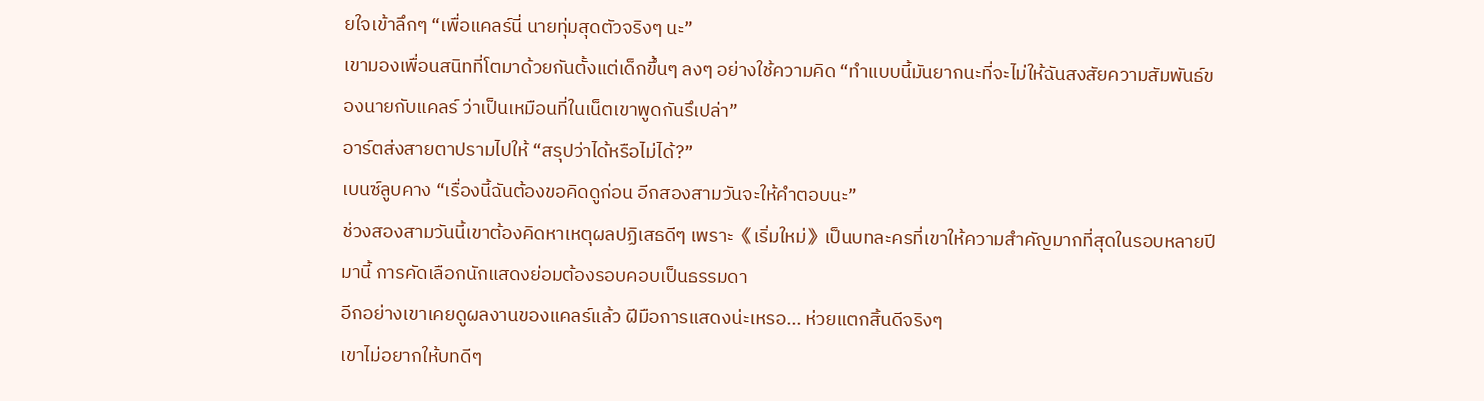ยใจเข้าลึกๆ “เพื่อแคลร์นี่ นายทุ่มสุดตัวจริงๆ นะ”
เขามองเพื่อนสนิทที่โตมาด้วยกันตั้งแต่เด็กขึ้นๆ ลงๆ อย่างใช้ความคิด “ทำแบบนี้มันยากนะที่จะไม่ให้ฉันสงสัยความสัมพันธ์ของนายกับแคลร์ ว่าเป็นเหมือนที่ในเน็ตเขาพูดกันรึเปล่า”
อาร์ตส่งสายตาปรามไปให้ “สรุปว่าได้หรือไม่ได้?”
เบนซ์ลูบคาง “เรื่องนี้ฉันต้องขอคิดดูก่อน อีกสองสามวันจะให้คำตอบนะ”
ช่วงสองสามวันนี้เขาต้องคิดหาเหตุผลปฏิเสธดีๆ เพราะ《เริ่มใหม่》เป็นบทละครที่เขาให้ความสำคัญมากที่สุดในรอบหลายปีมานี้ การคัดเลือกนักแสดงย่อมต้องรอบคอบเป็นธรรมดา
อีกอย่างเขาเคยดูผลงานของแคลร์แล้ว ฝีมือการแสดงน่ะเหรอ... ห่วยแตกสิ้นดีจริงๆ
เขาไม่อยากให้บทดีๆ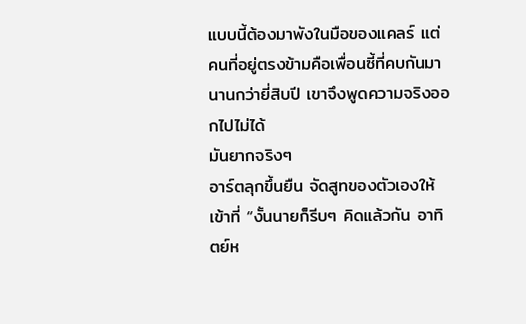แบบนี้ต้องมาพังในมือของแคลร์ แต่คนที่อยู่ตรงข้ามคือเพื่อนซี้ที่คบกันมานานกว่ายี่สิบปี เขาจึงพูดความจริงออกไปไม่ได้
มันยากจริงๆ
อาร์ตลุกขึ้นยืน จัดสูทของตัวเองให้เข้าที่ “งั้นนายก็รีบๆ คิดแล้วกัน อาทิตย์ห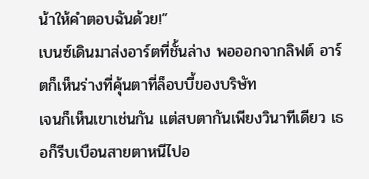น้าให้คำตอบฉันด้วย!”
เบนซ์เดินมาส่งอาร์ตที่ชั้นล่าง พอออกจากลิฟต์ อาร์ตก็เห็นร่างที่คุ้นตาที่ล็อบบี้ของบริษัท
เจนก็เห็นเขาเช่นกัน แต่สบตากันเพียงวินาทีเดียว เธอก็รีบเบือนสายตาหนีไปอ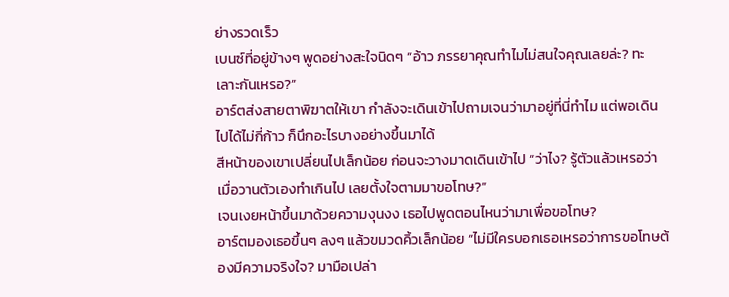ย่างรวดเร็ว
เบนซ์ที่อยู่ข้างๆ พูดอย่างสะใจนิดๆ “อ้าว ภรรยาคุณทำไมไม่สนใจคุณเลยล่ะ? ทะเลาะกันเหรอ?”
อาร์ตส่งสายตาพิฆาตให้เขา กำลังจะเดินเข้าไปถามเจนว่ามาอยู่ที่นี่ทำไม แต่พอเดินไปได้ไม่กี่ก้าว ก็นึกอะไรบางอย่างขึ้นมาได้
สีหน้าของเขาเปลี่ยนไปเล็กน้อย ก่อนจะวางมาดเดินเข้าไป “ว่าไง? รู้ตัวแล้วเหรอว่าเมื่อวานตัวเองทำเกินไป เลยตั้งใจตามมาขอโทษ?”
เจนเงยหน้าขึ้นมาด้วยความงุนงง เธอไปพูดตอนไหนว่ามาเพื่อขอโทษ?
อาร์ตมองเธอขึ้นๆ ลงๆ แล้วขมวดคิ้วเล็กน้อย “ไม่มีใครบอกเธอเหรอว่าการขอโทษต้องมีความจริงใจ? มามือเปล่า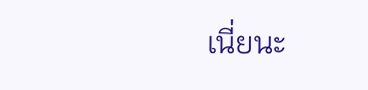เนี่ยนะ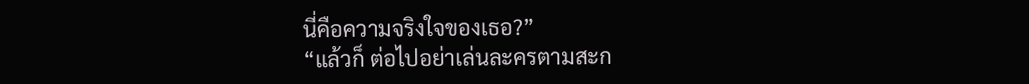นี่คือความจริงใจของเธอ?”
“แล้วก็ ต่อไปอย่าเล่นละครตามสะก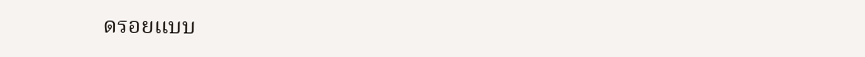ดรอยแบบ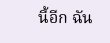นี้อีก ฉัน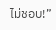ไม่ชอบ!”